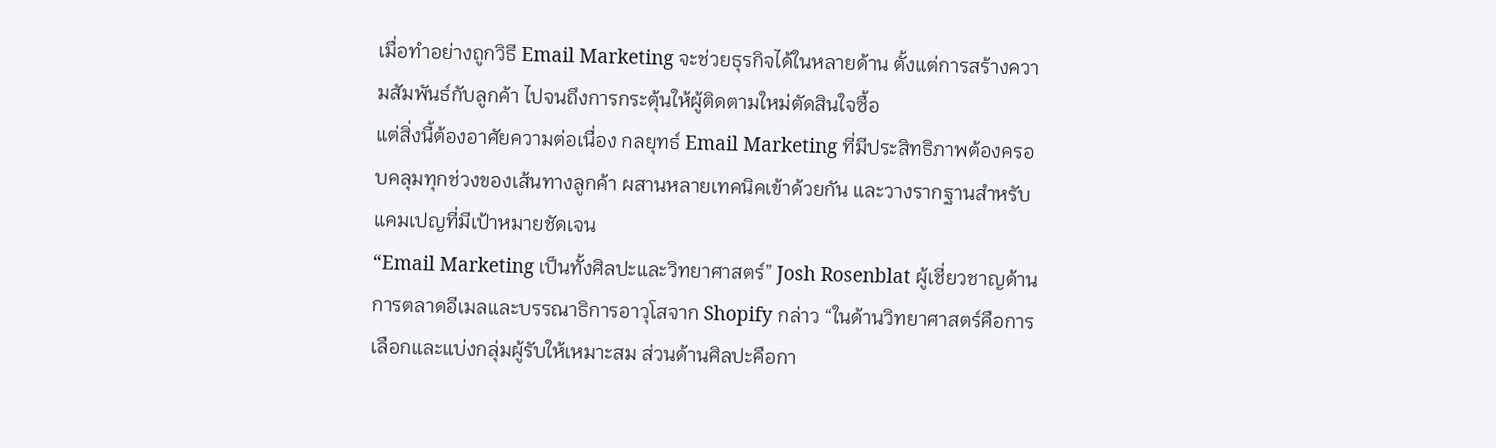เมื่อทำอย่างถูกวิธี Email Marketing จะช่วยธุรกิจได้ในหลายด้าน ตั้งแต่การสร้างความสัมพันธ์กับลูกค้า ไปจนถึงการกระตุ้นให้ผู้ติดตามใหม่ตัดสินใจซื้อ
แต่สิ่งนี้ต้องอาศัยความต่อเนื่อง กลยุทธ์ Email Marketing ที่มีประสิทธิภาพต้องครอบคลุมทุกช่วงของเส้นทางลูกค้า ผสานหลายเทคนิคเข้าด้วยกัน และวางรากฐานสำหรับแคมเปญที่มีเป้าหมายชัดเจน
“Email Marketing เป็นทั้งศิลปะและวิทยาศาสตร์” Josh Rosenblat ผู้เชี่ยวชาญด้านการตลาดอีเมลและบรรณาธิการอาวุโสจาก Shopify กล่าว “ในด้านวิทยาศาสตร์คือการเลือกและแบ่งกลุ่มผู้รับให้เหมาะสม ส่วนด้านศิลปะคือกา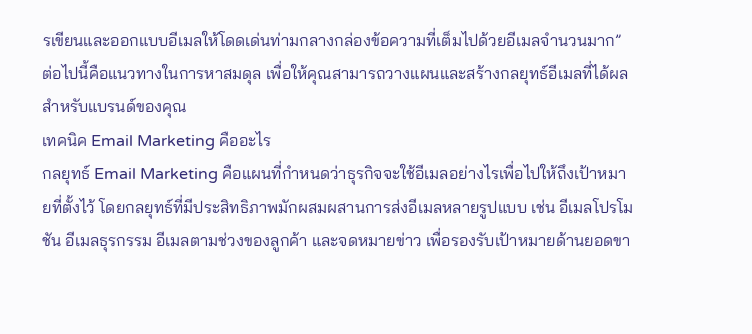รเขียนและออกแบบอีเมลให้โดดเด่นท่ามกลางกล่องข้อความที่เต็มไปด้วยอีเมลจำนวนมาก”
ต่อไปนี้คือแนวทางในการหาสมดุล เพื่อให้คุณสามารถวางแผนและสร้างกลยุทธ์อีเมลที่ได้ผลสำหรับแบรนด์ของคุณ
เทคนิค Email Marketing คืออะไร
กลยุทธ์ Email Marketing คือแผนที่กำหนดว่าธุรกิจจะใช้อีเมลอย่างไรเพื่อไปให้ถึงเป้าหมายที่ตั้งไว้ โดยกลยุทธ์ที่มีประสิทธิภาพมักผสมผสานการส่งอีเมลหลายรูปแบบ เช่น อีเมลโปรโมชัน อีเมลธุรกรรม อีเมลตามช่วงของลูกค้า และจดหมายข่าว เพื่อรองรับเป้าหมายด้านยอดขา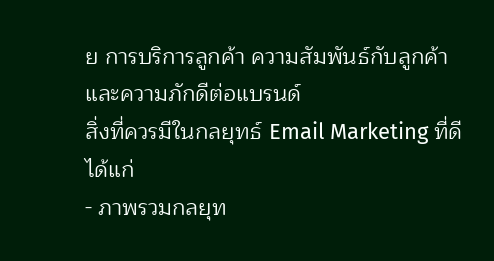ย การบริการลูกค้า ความสัมพันธ์กับลูกค้า และความภักดีต่อแบรนด์
สิ่งที่ควรมีในกลยุทธ์ Email Marketing ที่ดี ได้แก่
- ภาพรวมกลยุท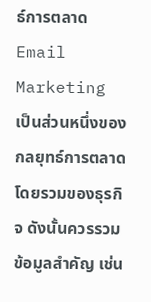ธ์การตลาด Email Marketing เป็นส่วนหนึ่งของกลยุทธ์การตลาดโดยรวมของธุรกิจ ดังนั้นควรรวมข้อมูลสำคัญ เช่น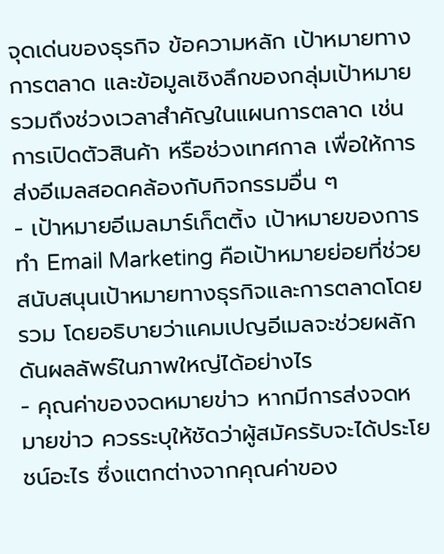จุดเด่นของธุรกิจ ข้อความหลัก เป้าหมายทางการตลาด และข้อมูลเชิงลึกของกลุ่มเป้าหมาย รวมถึงช่วงเวลาสำคัญในแผนการตลาด เช่น การเปิดตัวสินค้า หรือช่วงเทศกาล เพื่อให้การส่งอีเมลสอดคล้องกับกิจกรรมอื่น ๆ
- เป้าหมายอีเมลมาร์เก็ตติ้ง เป้าหมายของการทำ Email Marketing คือเป้าหมายย่อยที่ช่วยสนับสนุนเป้าหมายทางธุรกิจและการตลาดโดยรวม โดยอธิบายว่าแคมเปญอีเมลจะช่วยผลักดันผลลัพธ์ในภาพใหญ่ได้อย่างไร
- คุณค่าของจดหมายข่าว หากมีการส่งจดหมายข่าว ควรระบุให้ชัดว่าผู้สมัครรับจะได้ประโยชน์อะไร ซึ่งแตกต่างจากคุณค่าของ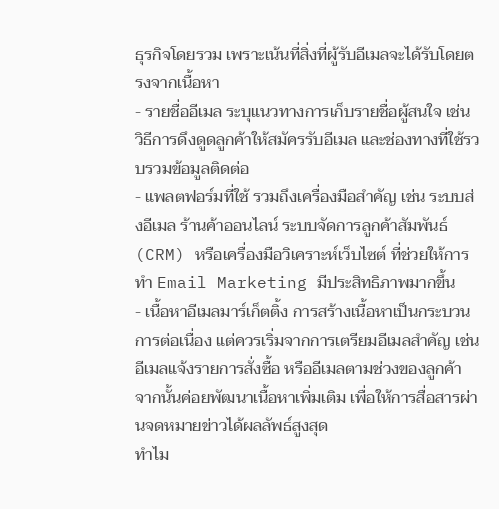ธุรกิจโดยรวม เพราะเน้นที่สิ่งที่ผู้รับอีเมลจะได้รับโดยตรงจากเนื้อหา
- รายชื่ออีเมล ระบุแนวทางการเก็บรายชื่อผู้สนใจ เช่น วิธีการดึงดูดลูกค้าให้สมัครรับอีเมล และช่องทางที่ใช้รวบรวมข้อมูลติดต่อ
- แพลตฟอร์มที่ใช้ รวมถึงเครื่องมือสำคัญ เช่น ระบบส่งอีเมล ร้านค้าออนไลน์ ระบบจัดการลูกค้าสัมพันธ์ (CRM) หรือเครื่องมือวิเคราะห์เว็บไซต์ ที่ช่วยให้การทำ Email Marketing มีประสิทธิภาพมากขึ้น
- เนื้อหาอีเมลมาร์เก็ตติ้ง การสร้างเนื้อหาเป็นกระบวนการต่อเนื่อง แต่ควรเริ่มจากการเตรียมอีเมลสำคัญ เช่น อีเมลแจ้งรายการสั่งซื้อ หรืออีเมลตามช่วงของลูกค้า จากนั้นค่อยพัฒนาเนื้อหาเพิ่มเติม เพื่อให้การสื่อสารผ่านจดหมายข่าวได้ผลลัพธ์สูงสุด
ทำไม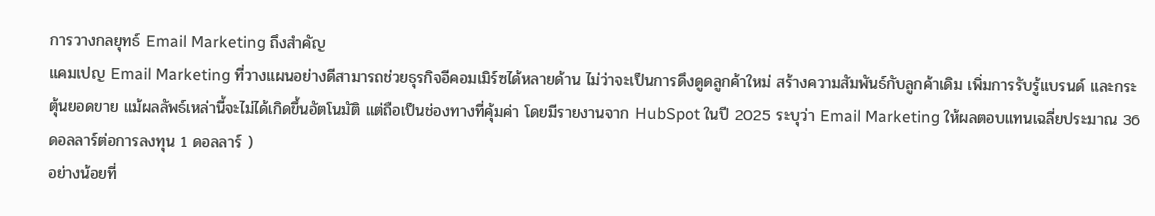การวางกลยุทธ์ Email Marketing ถึงสำคัญ
แคมเปญ Email Marketing ที่วางแผนอย่างดีสามารถช่วยธุรกิจอีคอมเมิร์ซได้หลายด้าน ไม่ว่าจะเป็นการดึงดูดลูกค้าใหม่ สร้างความสัมพันธ์กับลูกค้าเดิม เพิ่มการรับรู้แบรนด์ และกระตุ้นยอดขาย แม้ผลลัพธ์เหล่านี้จะไม่ได้เกิดขึ้นอัตโนมัติ แต่ถือเป็นช่องทางที่คุ้มค่า โดยมีรายงานจาก HubSpot ในปี 2025 ระบุว่า Email Marketing ให้ผลตอบแทนเฉลี่ยประมาณ 36 ดอลลาร์ต่อการลงทุน 1 ดอลลาร์ )
อย่างน้อยที่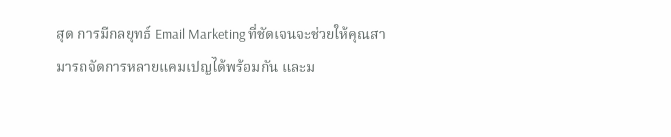สุด การมีกลยุทธ์ Email Marketing ที่ชัดเจนจะช่วยให้คุณสามารถจัดการหลายแคมเปญได้พร้อมกัน และม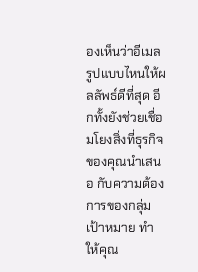องเห็นว่าอีเมลรูปแบบไหนให้ผลลัพธ์ดีที่สุด อีกทั้งยังช่วยเชื่อมโยงสิ่งที่ธุรกิจของคุณนำเสนอ กับความต้องการของกลุ่มเป้าหมาย ทำให้คุณ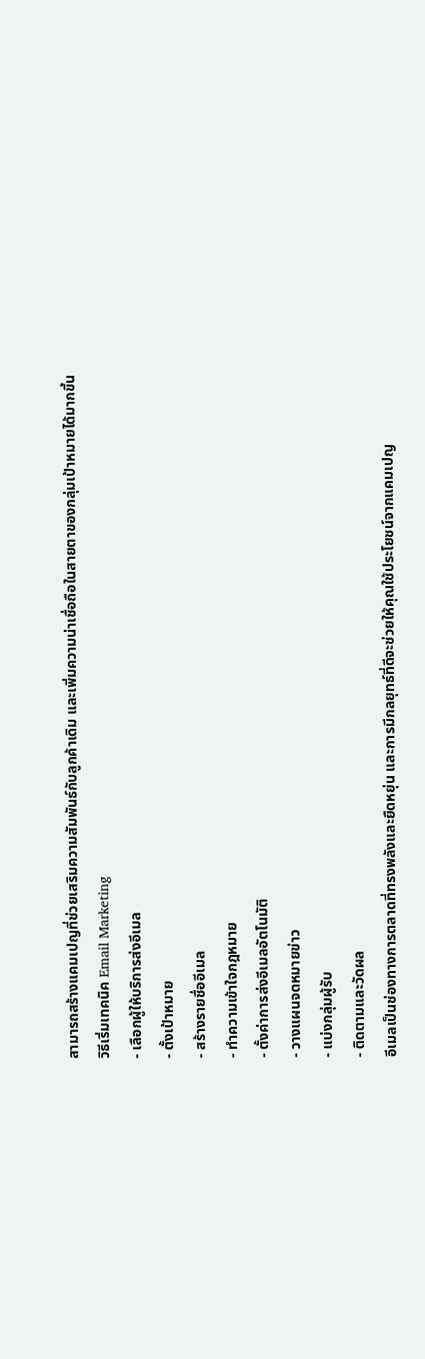สามารถสร้างแคมเปญที่ช่วยเสริมความสัมพันธ์กับลูกค้าเดิม และเพิ่มความน่าเชื่อถือในสายตาของกลุ่มเป้าหมายได้มากขึ้น
วิธีเริ่มเทคนิค Email Marketing
- เลือกผู้ให้บริการส่งอีเมล
- ตั้งเป้าหมาย
- สร้างรายชื่ออีเมล
- ทำความเข้าใจกฎหมาย
- ตั้งค่าการส่งอีเมลอัตโนมัติ
- วางแผนจดหมายข่าว
- แบ่งกลุ่มผู้รับ
- ติดตามและวัดผล
อีเมลเป็นช่องทางการตลาดที่ทรงพลังและยืดหยุ่น และการมีกลยุทธ์ที่ดีจะช่วยให้คุณใช้ประโยชน์จากแคมเปญ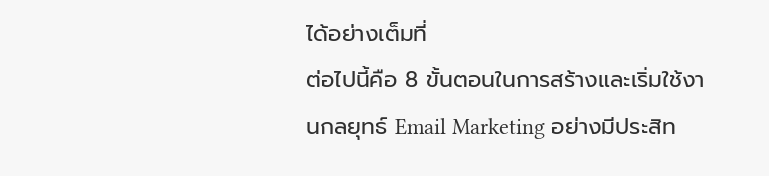ได้อย่างเต็มที่
ต่อไปนี้คือ 8 ขั้นตอนในการสร้างและเริ่มใช้งานกลยุทธ์ Email Marketing อย่างมีประสิท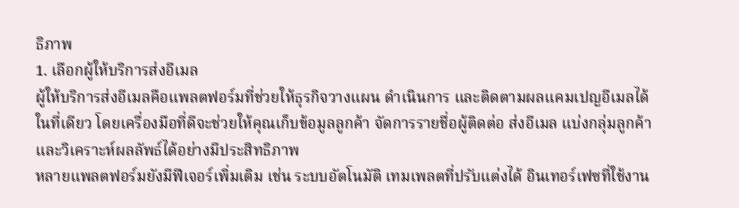ธิภาพ
1. เลือกผู้ให้บริการส่งอีเมล
ผู้ให้บริการส่งอีเมลคือแพลตฟอร์มที่ช่วยให้ธุรกิจวางแผน ดำเนินการ และติดตามผลแคมเปญอีเมลได้ในที่เดียว โดยเครื่องมือที่ดีจะช่วยให้คุณเก็บข้อมูลลูกค้า จัดการรายชื่อผู้ติดต่อ ส่งอีเมล แบ่งกลุ่มลูกค้า และวิเคราะห์ผลลัพธ์ได้อย่างมีประสิทธิภาพ
หลายแพลตฟอร์มยังมีฟีเจอร์เพิ่มเติม เช่น ระบบอัตโนมัติ เทมเพลตที่ปรับแต่งได้ อินเทอร์เฟซที่ใช้งาน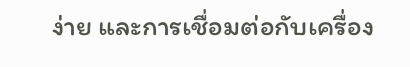ง่าย และการเชื่อมต่อกับเครื่อง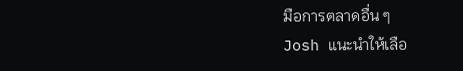มือการตลาดอื่น ๆ
Josh แนะนำให้เลือ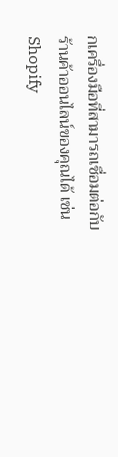กเครื่องมือที่สามารถเชื่อมต่อกับร้านค้าออนไลน์ของคุณได้ เช่น Shopify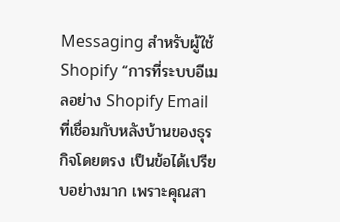Messaging สำหรับผู้ใช้ Shopify “การที่ระบบอีเมลอย่าง Shopify Email ที่เชื่อมกับหลังบ้านของธุรกิจโดยตรง เป็นข้อได้เปรียบอย่างมาก เพราะคุณสา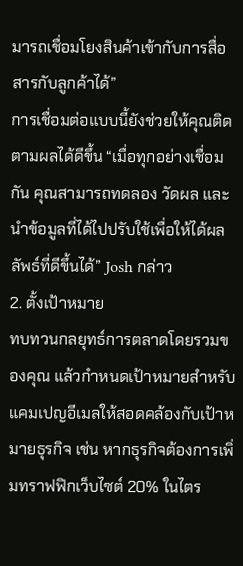มารถเชื่อมโยงสินค้าเข้ากับการสื่อสารกับลูกค้าได้”
การเชื่อมต่อแบบนี้ยังช่วยให้คุณติดตามผลได้ดีขึ้น “เมื่อทุกอย่างเชื่อมกัน คุณสามารถทดลอง วัดผล และนำข้อมูลที่ได้ไปปรับใช้เพื่อให้ได้ผลลัพธ์ที่ดีขึ้นได้” Josh กล่าว
2. ตั้งเป้าหมาย
ทบทวนกลยุทธ์การตลาดโดยรวมของคุณ แล้วกำหนดเป้าหมายสำหรับแคมเปญอีเมลให้สอดคล้องกับเป้าหมายธุรกิจ เช่น หากธุรกิจต้องการเพิ่มทราฟฟิกเว็บไซต์ 20% ในไตร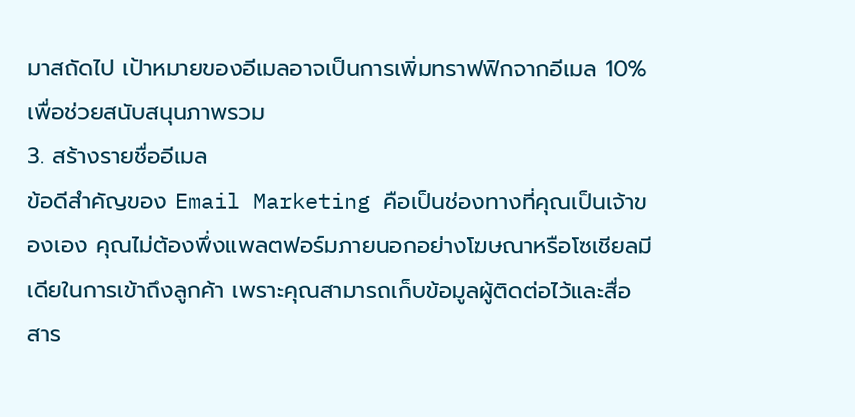มาสถัดไป เป้าหมายของอีเมลอาจเป็นการเพิ่มทราฟฟิกจากอีเมล 10% เพื่อช่วยสนับสนุนภาพรวม
3. สร้างรายชื่ออีเมล
ข้อดีสำคัญของ Email Marketing คือเป็นช่องทางที่คุณเป็นเจ้าของเอง คุณไม่ต้องพึ่งแพลตฟอร์มภายนอกอย่างโฆษณาหรือโซเชียลมีเดียในการเข้าถึงลูกค้า เพราะคุณสามารถเก็บข้อมูลผู้ติดต่อไว้และสื่อสาร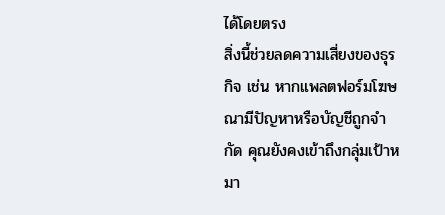ได้โดยตรง
สิ่งนี้ช่วยลดความเสี่ยงของธุรกิจ เช่น หากแพลตฟอร์มโฆษณามีปัญหาหรือบัญชีถูกจำกัด คุณยังคงเข้าถึงกลุ่มเป้าหมา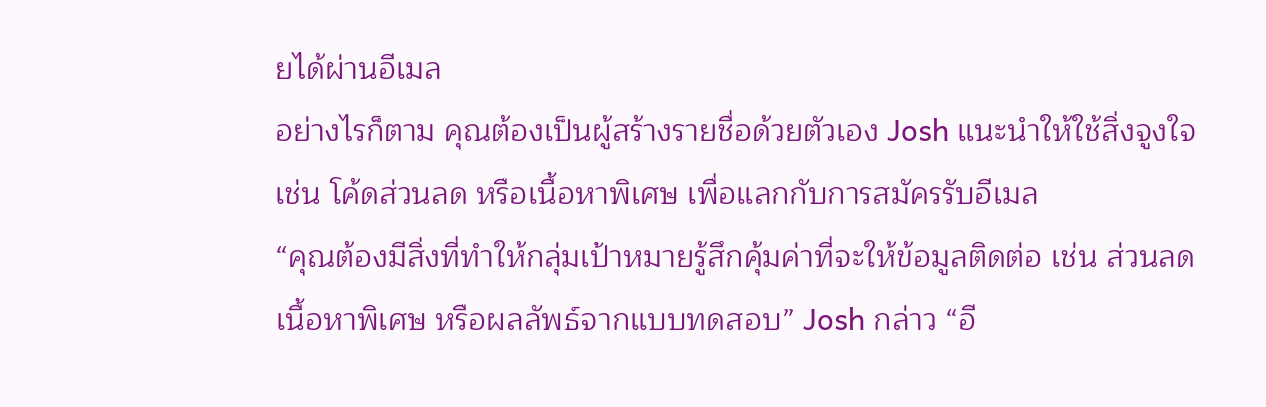ยได้ผ่านอีเมล
อย่างไรก็ตาม คุณต้องเป็นผู้สร้างรายชื่อด้วยตัวเอง Josh แนะนำให้ใช้สิ่งจูงใจ เช่น โค้ดส่วนลด หรือเนื้อหาพิเศษ เพื่อแลกกับการสมัครรับอีเมล
“คุณต้องมีสิ่งที่ทำให้กลุ่มเป้าหมายรู้สึกคุ้มค่าที่จะให้ข้อมูลติดต่อ เช่น ส่วนลด เนื้อหาพิเศษ หรือผลลัพธ์จากแบบทดสอบ” Josh กล่าว “อี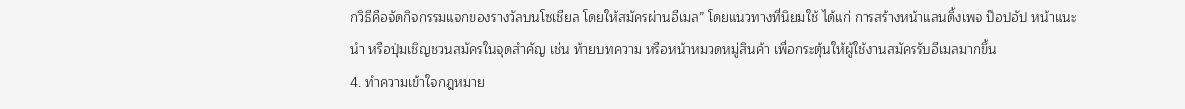กวิธีคือจัดกิจกรรมแจกของรางวัลบนโซเชียล โดยให้สมัครผ่านอีเมล” โดยแนวทางที่นิยมใช้ ได้แก่ การสร้างหน้าแลนดิ้งเพจ ป๊อปอัป หน้าแนะนำ หรือปุ่มเชิญชวนสมัครในจุดสำคัญ เช่น ท้ายบทความ หรือหน้าหมวดหมู่สินค้า เพื่อกระตุ้นให้ผู้ใช้งานสมัครรับอีเมลมากขึ้น
4. ทำความเข้าใจกฎหมาย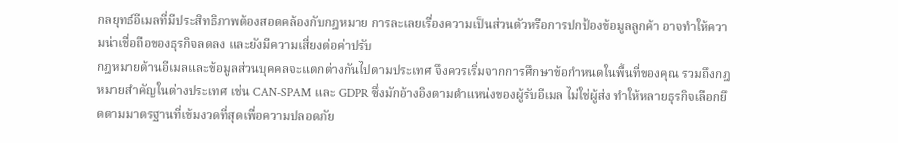กลยุทธ์อีเมลที่มีประสิทธิภาพต้องสอดคล้องกับกฎหมาย การละเลยเรื่องความเป็นส่วนตัวหรือการปกป้องข้อมูลลูกค้า อาจทำให้ความน่าเชื่อถือของธุรกิจลดลง และยังมีความเสี่ยงต่อค่าปรับ
กฎหมายด้านอีเมลและข้อมูลส่วนบุคคลจะแตกต่างกันไปตามประเทศ จึงควรเริ่มจากการศึกษาข้อกำหนดในพื้นที่ของคุณ รวมถึงกฎหมายสำคัญในต่างประเทศ เช่น CAN-SPAM และ GDPR ซึ่งมักอ้างอิงตามตำแหน่งของผู้รับอีเมล ไม่ใช่ผู้ส่ง ทำให้หลายธุรกิจเลือกยึดตามมาตรฐานที่เข้มงวดที่สุดเพื่อความปลอดภัย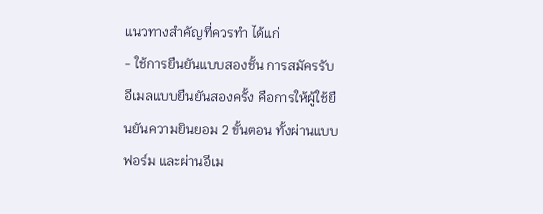แนวทางสำคัญที่ควรทำ ได้แก่
- ใช้การยืนยันแบบสองชั้น การสมัครรับอีเมลแบบยืนยันสองครั้ง คือการให้ผู้ใช้ยืนยันความยินยอม 2 ขั้นตอน ทั้งผ่านแบบฟอร์ม และผ่านอีเม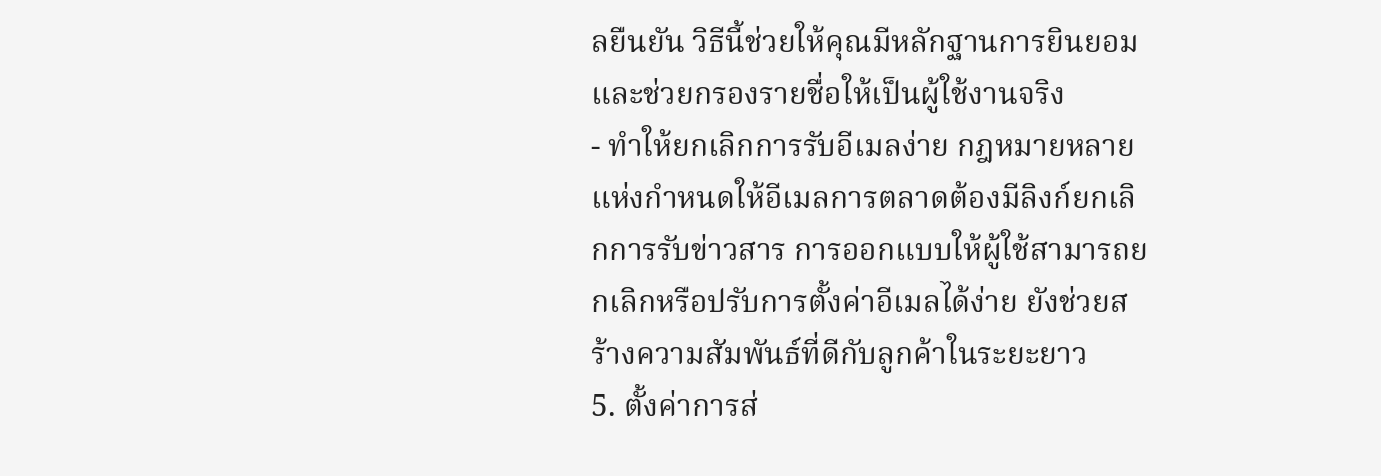ลยืนยัน วิธีนี้ช่วยให้คุณมีหลักฐานการยินยอม และช่วยกรองรายชื่อให้เป็นผู้ใช้งานจริง
- ทำให้ยกเลิกการรับอีเมลง่าย กฎหมายหลายแห่งกำหนดให้อีเมลการตลาดต้องมีลิงก์ยกเลิกการรับข่าวสาร การออกแบบให้ผู้ใช้สามารถยกเลิกหรือปรับการตั้งค่าอีเมลได้ง่าย ยังช่วยสร้างความสัมพันธ์ที่ดีกับลูกค้าในระยะยาว
5. ตั้งค่าการส่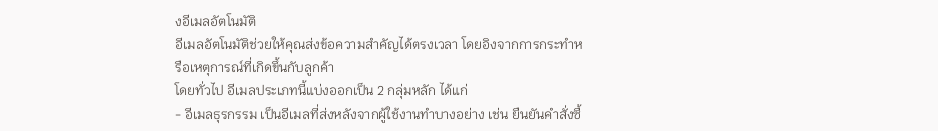งอีเมลอัตโนมัติ
อีเมลอัตโนมัติช่วยให้คุณส่งข้อความสำคัญได้ตรงเวลา โดยอิงจากการกระทำหรือเหตุการณ์ที่เกิดขึ้นกับลูกค้า
โดยทั่วไป อีเมลประเภทนี้แบ่งออกเป็น 2 กลุ่มหลัก ได้แก่
- อีเมลธุรกรรม เป็นอีเมลที่ส่งหลังจากผู้ใช้งานทำบางอย่าง เช่น ยืนยันคำสั่งซื้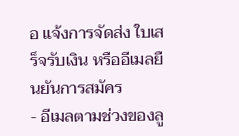อ แจ้งการจัดส่ง ใบเสร็จรับเงิน หรืออีเมลยืนยันการสมัคร
- อีเมลตามช่วงของลู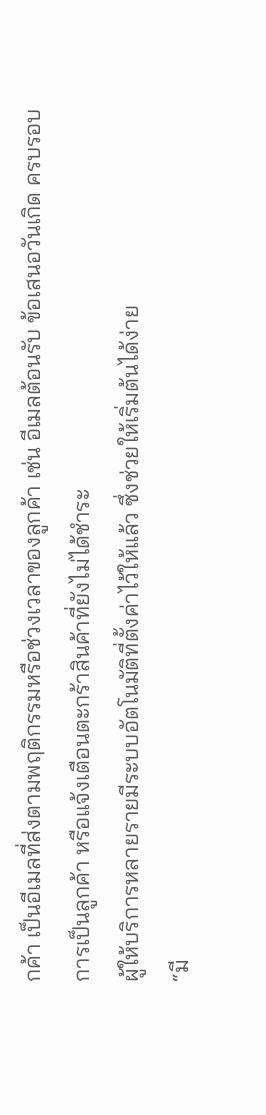กค้า เป็นอีเมลที่ส่งตามพฤติกรรมหรือช่วงเวลาของลูกค้า เช่น อีเมลต้อนรับ ข้อเสนอวันเกิด ครบรอบการเป็นลูกค้า หรือแจ้งเตือนตะกร้าสินค้าที่ยังไม่ได้ชำระ
ผู้ให้บริการหลายรายมีระบบอัตโนมัติที่ตั้งค่าไว้ให้แล้ว ซึ่งช่วยให้เริ่มต้นได้ง่าย
“มี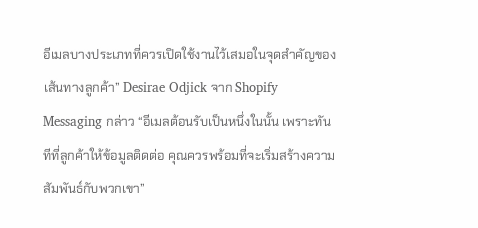อีเมลบางประเภทที่ควรเปิดใช้งานไว้เสมอในจุดสำคัญของเส้นทางลูกค้า” Desirae Odjick จาก Shopify Messaging กล่าว “อีเมลต้อนรับเป็นหนึ่งในนั้น เพราะทันทีที่ลูกค้าให้ข้อมูลติดต่อ คุณควรพร้อมที่จะเริ่มสร้างความสัมพันธ์กับพวกเขา”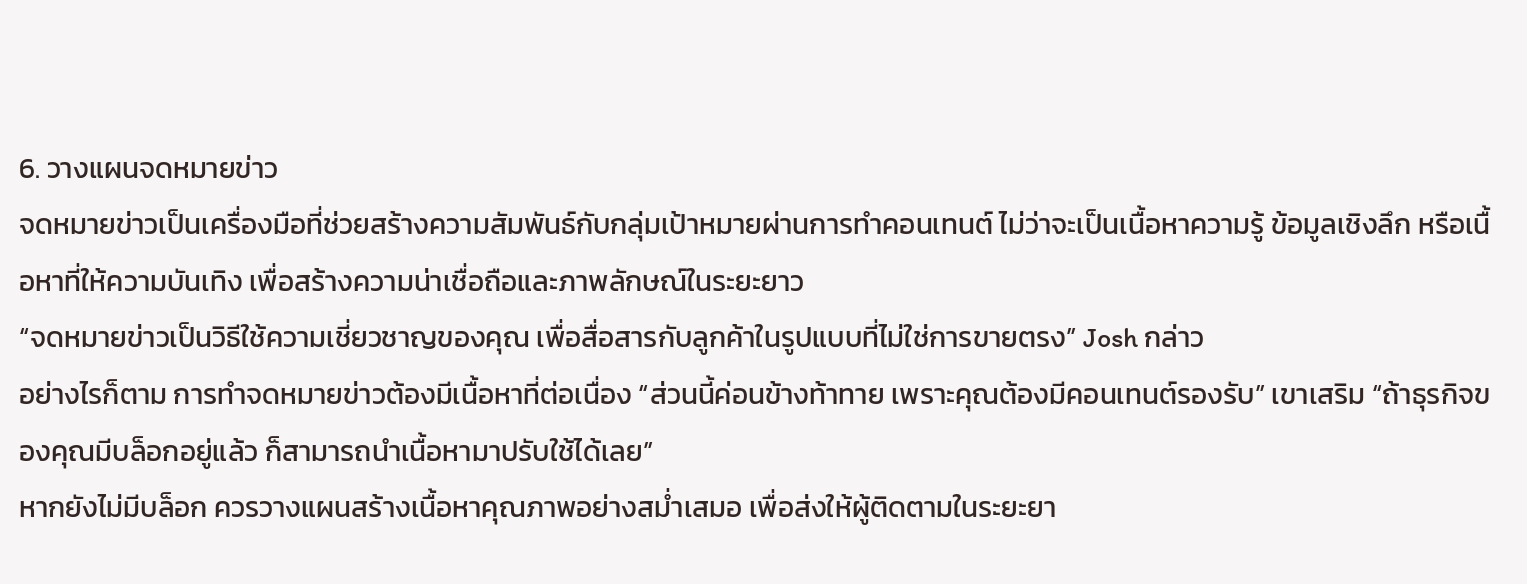6. วางแผนจดหมายข่าว
จดหมายข่าวเป็นเครื่องมือที่ช่วยสร้างความสัมพันธ์กับกลุ่มเป้าหมายผ่านการทำคอนเทนต์ ไม่ว่าจะเป็นเนื้อหาความรู้ ข้อมูลเชิงลึก หรือเนื้อหาที่ให้ความบันเทิง เพื่อสร้างความน่าเชื่อถือและภาพลักษณ์ในระยะยาว
“จดหมายข่าวเป็นวิธีใช้ความเชี่ยวชาญของคุณ เพื่อสื่อสารกับลูกค้าในรูปแบบที่ไม่ใช่การขายตรง” Josh กล่าว
อย่างไรก็ตาม การทำจดหมายข่าวต้องมีเนื้อหาที่ต่อเนื่อง “ส่วนนี้ค่อนข้างท้าทาย เพราะคุณต้องมีคอนเทนต์รองรับ” เขาเสริม “ถ้าธุรกิจของคุณมีบล็อกอยู่แล้ว ก็สามารถนำเนื้อหามาปรับใช้ได้เลย”
หากยังไม่มีบล็อก ควรวางแผนสร้างเนื้อหาคุณภาพอย่างสม่ำเสมอ เพื่อส่งให้ผู้ติดตามในระยะยา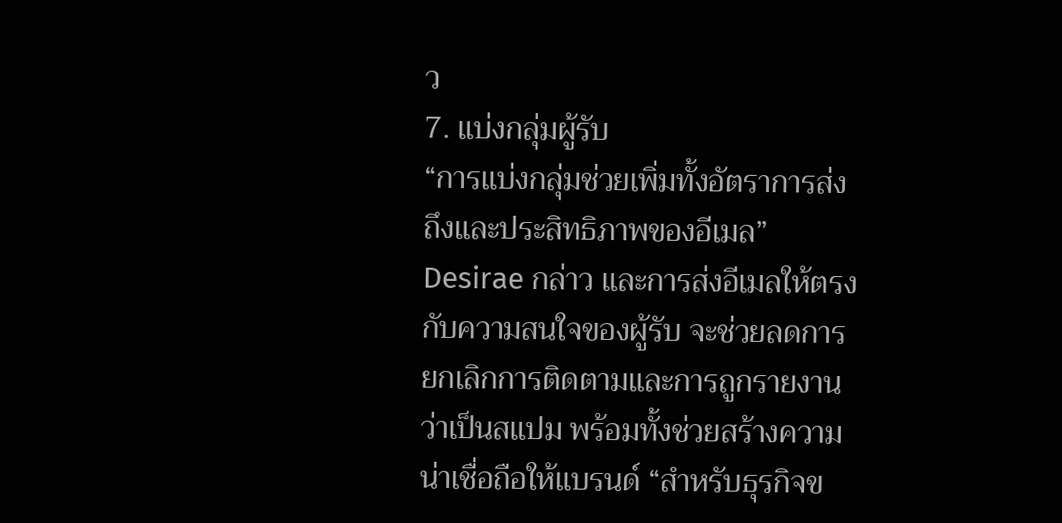ว
7. แบ่งกลุ่มผู้รับ
“การแบ่งกลุ่มช่วยเพิ่มทั้งอัตราการส่งถึงและประสิทธิภาพของอีเมล” Desirae กล่าว และการส่งอีเมลให้ตรงกับความสนใจของผู้รับ จะช่วยลดการยกเลิกการติดตามและการถูกรายงานว่าเป็นสแปม พร้อมทั้งช่วยสร้างความน่าเชื่อถือให้แบรนด์ “สำหรับธุรกิจข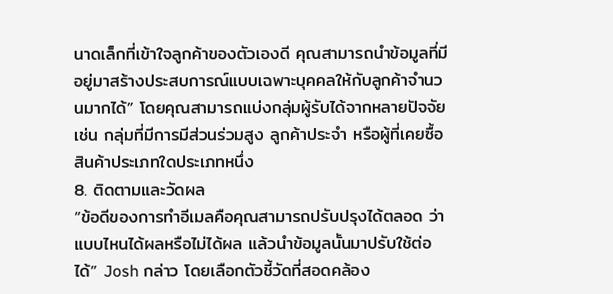นาดเล็กที่เข้าใจลูกค้าของตัวเองดี คุณสามารถนำข้อมูลที่มีอยู่มาสร้างประสบการณ์แบบเฉพาะบุคคลให้กับลูกค้าจำนวนมากได้” โดยคุณสามารถแบ่งกลุ่มผู้รับได้จากหลายปัจจัย เช่น กลุ่มที่มีการมีส่วนร่วมสูง ลูกค้าประจำ หรือผู้ที่เคยซื้อสินค้าประเภทใดประเภทหนึ่ง
8. ติดตามและวัดผล
“ข้อดีของการทำอีเมลคือคุณสามารถปรับปรุงได้ตลอด ว่าแบบไหนได้ผลหรือไม่ได้ผล แล้วนำข้อมูลนั้นมาปรับใช้ต่อได้” Josh กล่าว โดยเลือกตัวชี้วัดที่สอดคล้อง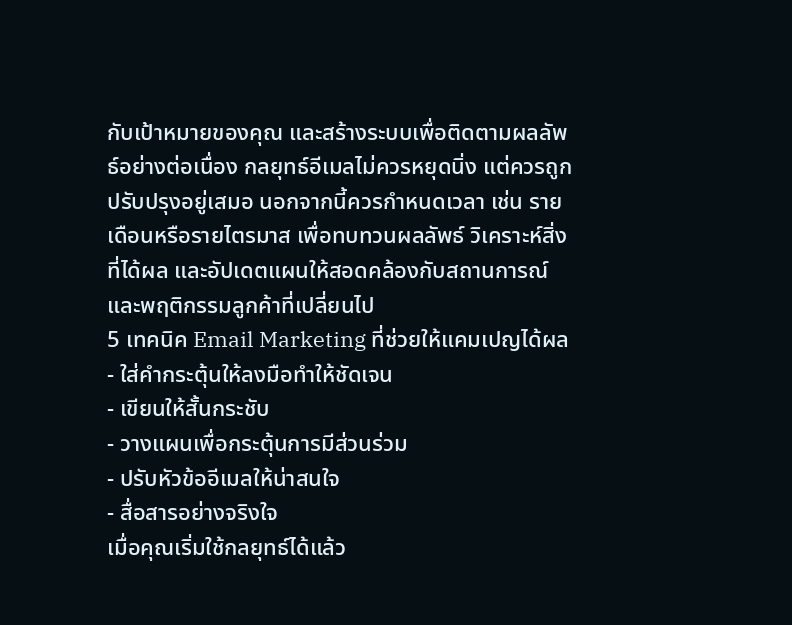กับเป้าหมายของคุณ และสร้างระบบเพื่อติดตามผลลัพธ์อย่างต่อเนื่อง กลยุทธ์อีเมลไม่ควรหยุดนิ่ง แต่ควรถูกปรับปรุงอยู่เสมอ นอกจากนี้ควรกำหนดเวลา เช่น รายเดือนหรือรายไตรมาส เพื่อทบทวนผลลัพธ์ วิเคราะห์สิ่งที่ได้ผล และอัปเดตแผนให้สอดคล้องกับสถานการณ์และพฤติกรรมลูกค้าที่เปลี่ยนไป
5 เทคนิค Email Marketing ที่ช่วยให้แคมเปญได้ผล
- ใส่คำกระตุ้นให้ลงมือทำให้ชัดเจน
- เขียนให้สั้นกระชับ
- วางแผนเพื่อกระตุ้นการมีส่วนร่วม
- ปรับหัวข้ออีเมลให้น่าสนใจ
- สื่อสารอย่างจริงใจ
เมื่อคุณเริ่มใช้กลยุทธ์ได้แล้ว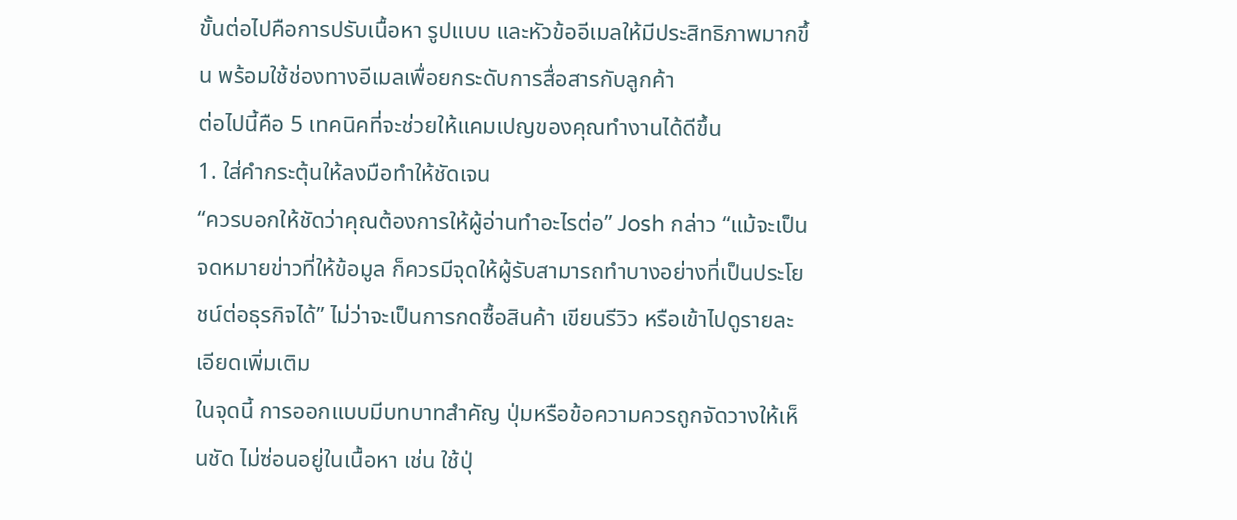ขั้นต่อไปคือการปรับเนื้อหา รูปแบบ และหัวข้ออีเมลให้มีประสิทธิภาพมากขึ้น พร้อมใช้ช่องทางอีเมลเพื่อยกระดับการสื่อสารกับลูกค้า
ต่อไปนี้คือ 5 เทคนิคที่จะช่วยให้แคมเปญของคุณทำงานได้ดีขึ้น
1. ใส่คำกระตุ้นให้ลงมือทำให้ชัดเจน
“ควรบอกให้ชัดว่าคุณต้องการให้ผู้อ่านทำอะไรต่อ” Josh กล่าว “แม้จะเป็นจดหมายข่าวที่ให้ข้อมูล ก็ควรมีจุดให้ผู้รับสามารถทำบางอย่างที่เป็นประโยชน์ต่อธุรกิจได้” ไม่ว่าจะเป็นการกดซื้อสินค้า เขียนรีวิว หรือเข้าไปดูรายละเอียดเพิ่มเติม
ในจุดนี้ การออกแบบมีบทบาทสำคัญ ปุ่มหรือข้อความควรถูกจัดวางให้เห็นชัด ไม่ซ่อนอยู่ในเนื้อหา เช่น ใช้ปุ่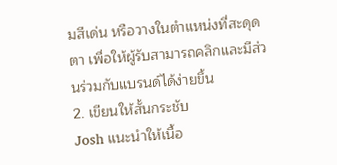มสีเด่น หรือวางในตำแหน่งที่สะดุดตา เพื่อให้ผู้รับสามารถคลิกและมีส่วนร่วมกับแบรนด์ได้ง่ายขึ้น
2. เขียนให้สั้นกระชับ
Josh แนะนำให้เนื้อ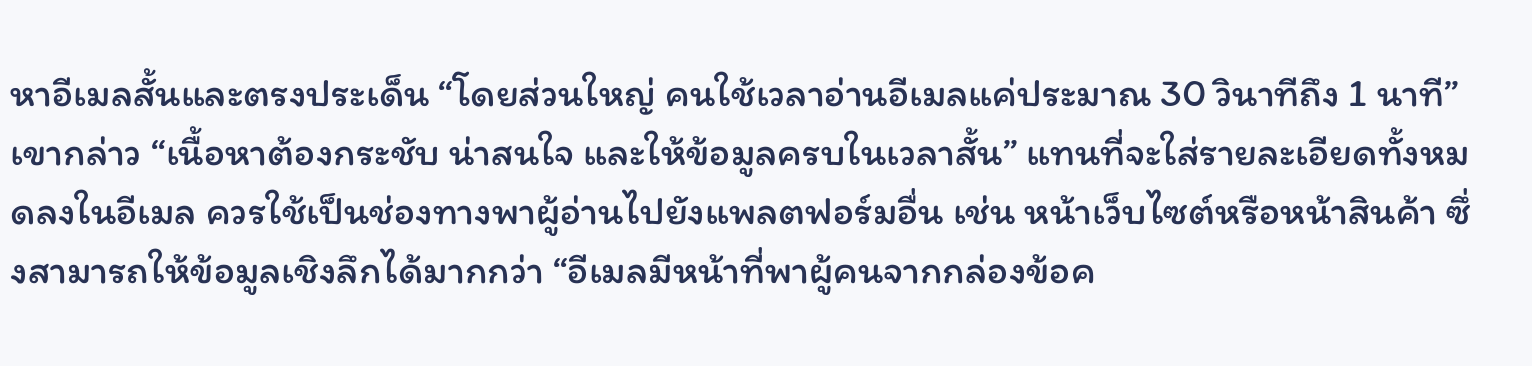หาอีเมลสั้นและตรงประเด็น “โดยส่วนใหญ่ คนใช้เวลาอ่านอีเมลแค่ประมาณ 30 วินาทีถึง 1 นาที” เขากล่าว “เนื้อหาต้องกระชับ น่าสนใจ และให้ข้อมูลครบในเวลาสั้น” แทนที่จะใส่รายละเอียดทั้งหมดลงในอีเมล ควรใช้เป็นช่องทางพาผู้อ่านไปยังแพลตฟอร์มอื่น เช่น หน้าเว็บไซต์หรือหน้าสินค้า ซึ่งสามารถให้ข้อมูลเชิงลึกได้มากกว่า “อีเมลมีหน้าที่พาผู้คนจากกล่องข้อค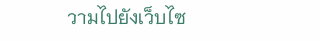วามไปยังเว็บไซ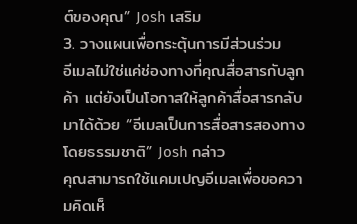ต์ของคุณ” Josh เสริม
3. วางแผนเพื่อกระตุ้นการมีส่วนร่วม
อีเมลไม่ใช่แค่ช่องทางที่คุณสื่อสารกับลูกค้า แต่ยังเป็นโอกาสให้ลูกค้าสื่อสารกลับมาได้ด้วย “อีเมลเป็นการสื่อสารสองทางโดยธรรมชาติ” Josh กล่าว
คุณสามารถใช้แคมเปญอีเมลเพื่อขอความคิดเห็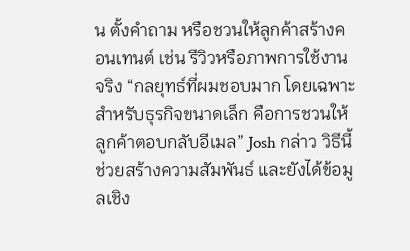น ตั้งคำถาม หรือชวนให้ลูกค้าสร้างคอนเทนต์ เช่น รีวิวหรือภาพการใช้งานจริง “กลยุทธ์ที่ผมชอบมาก โดยเฉพาะสำหรับธุรกิจขนาดเล็ก คือการชวนให้ลูกค้าตอบกลับอีเมล” Josh กล่าว วิธีนี้ช่วยสร้างความสัมพันธ์ และยังได้ข้อมูลเชิง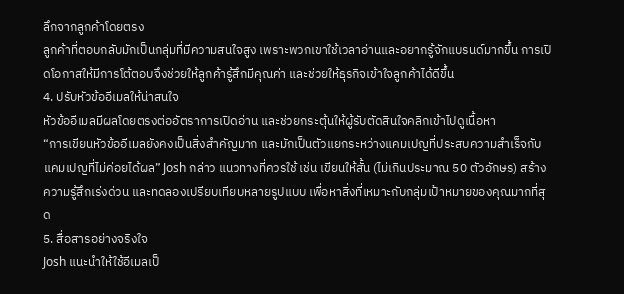ลึกจากลูกค้าโดยตรง
ลูกค้าที่ตอบกลับมักเป็นกลุ่มที่มีความสนใจสูง เพราะพวกเขาใช้เวลาอ่านและอยากรู้จักแบรนด์มากขึ้น การเปิดโอกาสให้มีการโต้ตอบจึงช่วยให้ลูกค้ารู้สึกมีคุณค่า และช่วยให้ธุรกิจเข้าใจลูกค้าได้ดีขึ้น
4. ปรับหัวข้ออีเมลให้น่าสนใจ
หัวข้ออีเมลมีผลโดยตรงต่ออัตราการเปิดอ่าน และช่วยกระตุ้นให้ผู้รับตัดสินใจคลิกเข้าไปดูเนื้อหา
“การเขียนหัวข้ออีเมลยังคงเป็นสิ่งสำคัญมาก และมักเป็นตัวแยกระหว่างแคมเปญที่ประสบความสำเร็จกับแคมเปญที่ไม่ค่อยได้ผล” Josh กล่าว แนวทางที่ควรใช้ เช่น เขียนให้สั้น (ไม่เกินประมาณ 50 ตัวอักษร) สร้างความรู้สึกเร่งด่วน และทดลองเปรียบเทียบหลายรูปแบบ เพื่อหาสิ่งที่เหมาะกับกลุ่มเป้าหมายของคุณมากที่สุด
5. สื่อสารอย่างจริงใจ
Josh แนะนำให้ใช้อีเมลเป็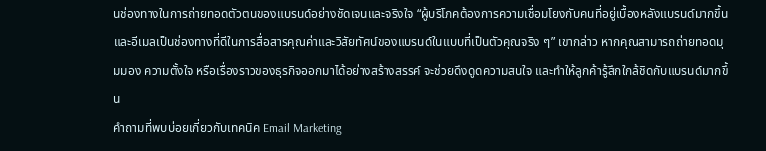นช่องทางในการถ่ายทอดตัวตนของแบรนด์อย่างชัดเจนและจริงใจ “ผู้บริโภคต้องการความเชื่อมโยงกับคนที่อยู่เบื้องหลังแบรนด์มากขึ้น และอีเมลเป็นช่องทางที่ดีในการสื่อสารคุณค่าและวิสัยทัศน์ของแบรนด์ในแบบที่เป็นตัวคุณจริง ๆ” เขากล่าว หากคุณสามารถถ่ายทอดมุมมอง ความตั้งใจ หรือเรื่องราวของธุรกิจออกมาได้อย่างสร้างสรรค์ จะช่วยดึงดูดความสนใจ และทำให้ลูกค้ารู้สึกใกล้ชิดกับแบรนด์มากขึ้น
คำถามที่พบบ่อยเกี่ยวกับเทคนิค Email Marketing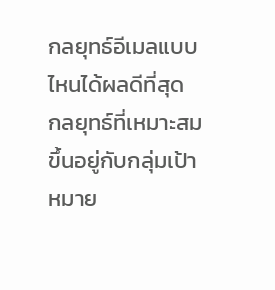กลยุทธ์อีเมลแบบไหนได้ผลดีที่สุด
กลยุทธ์ที่เหมาะสมขึ้นอยู่กับกลุ่มเป้าหมาย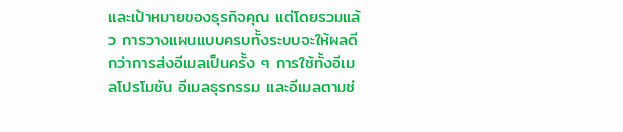และเป้าหมายของธุรกิจคุณ แต่โดยรวมแล้ว การวางแผนแบบครบทั้งระบบจะให้ผลดีกว่าการส่งอีเมลเป็นครั้ง ๆ การใช้ทั้งอีเมลโปรโมชัน อีเมลธุรกรรม และอีเมลตามช่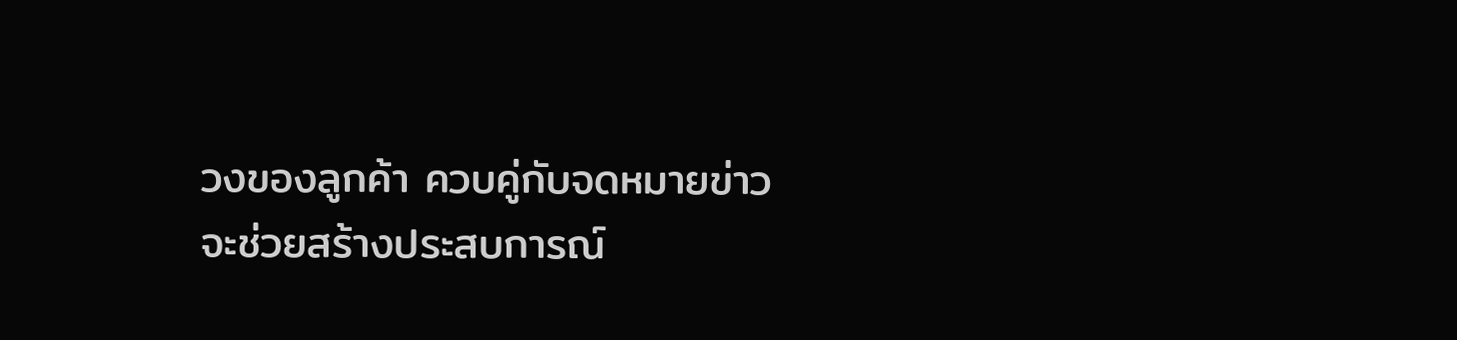วงของลูกค้า ควบคู่กับจดหมายข่าว จะช่วยสร้างประสบการณ์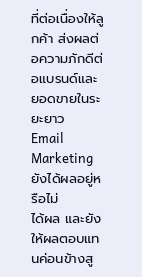ที่ต่อเนื่องให้ลูกค้า ส่งผลต่อความภักดีต่อแบรนด์และยอดขายในระยะยาว
Email Marketing ยังได้ผลอยู่หรือไม่
ได้ผล และยังให้ผลตอบแทนค่อนข้างสู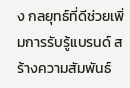ง กลยุทธ์ที่ดีช่วยเพิ่มการรับรู้แบรนด์ สร้างความสัมพันธ์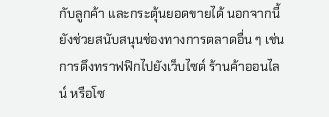กับลูกค้า และกระตุ้นยอดขายได้ นอกจากนี้ ยังช่วยสนับสนุนช่องทางการตลาดอื่น ๆ เช่น การดึงทราฟฟิกไปยังเว็บไซต์ ร้านค้าออนไลน์ หรือโซ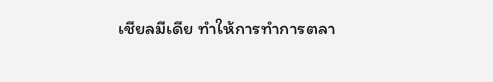เชียลมีเดีย ทำให้การทำการตลา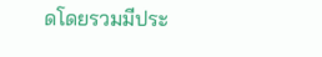ดโดยรวมมีประ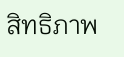สิทธิภาพ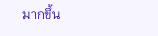มากขึ้น